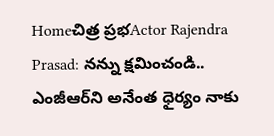Homeచిత్ర ప్రభActor Rajendra Prasad: నన్ను క్షమించండి.. ఎంజీఆర్‌ని అనేంత ధైర్యం నాకు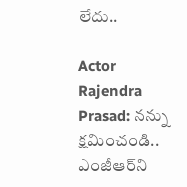లేదు..

Actor Rajendra Prasad: నన్ను క్షమించండి.. ఎంజీఆర్‌ని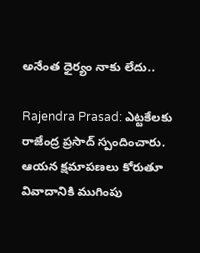అనేంత ధైర్యం నాకు లేదు..

Rajendra Prasad: ఎట్టకేలకు రాజేంద్ర ప్రసాద్‌ స్పందించారు. ఆయన క్షమాపణలు కోరుతూ వివాదానికి ముగింపు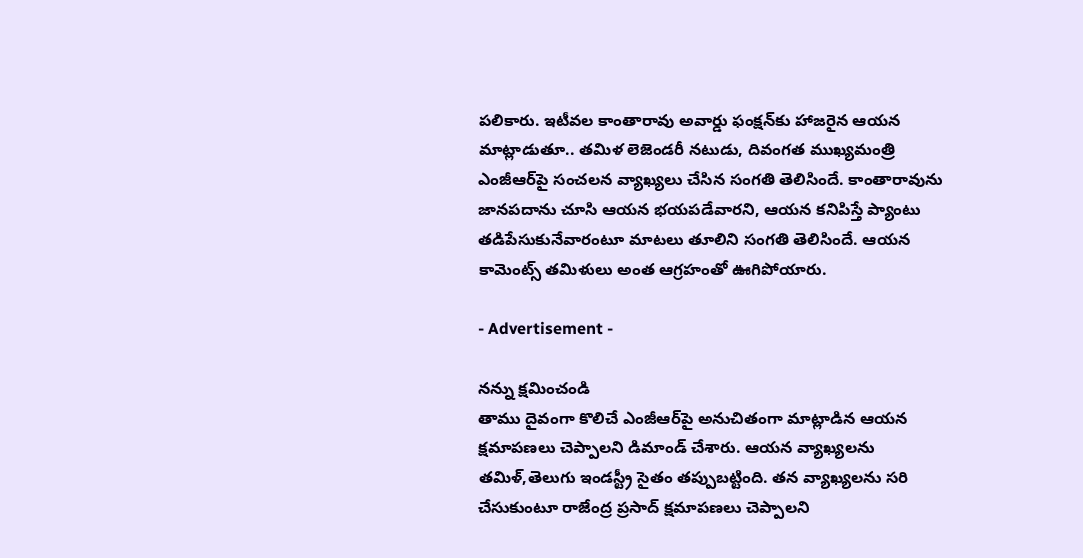పలికారు. ఇటీవల కాంతారావు అవార్డు ఫంక్షన్‌కు హాజరైన ఆయన మాట్లాడుతూ.. తమిళ లెజెండరీ నటుడు, దివంగత ముఖ్యమంత్రి ఎంజీఆర్‌పై సంచలన వ్యాఖ్యలు చేసిన సంగతి తెలిసిందే. కాంతారావును జానపదాను చూసి ఆయన భయపడేవారని, ఆయన కనిపిస్తే ప్యాంటు తడిపేసుకునేవారంటూ మాటలు తూలిని సంగతి తెలిసిందే. ఆయన కామెంట్స్‌ తమిళులు అంత ఆగ్రహంతో ఊగిపోయారు.

- Advertisement -

నన్ను క్షమించండి
తాము దైవంగా కొలిచే ఎంజీఆర్‌పై అనుచితంగా మాట్లాడిన ఆయన క్షమాపణలు చెప్పాలని డిమాండ్‌ చేశారు. ఆయన వ్యాఖ్యలను తమిళ్‌,తెలుగు ఇండస్ట్రీ సైతం తప్పుబట్టింది. తన వ్యాఖ్యలను సరి చేసుకుంటూ రాజేంద్ర ప్రసాద్‌ క్షమాపణలు చెప్పాలని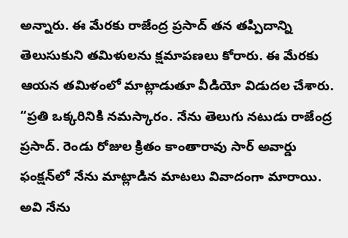అన్నారు. ఈ మేరకు రాజేంద్ర ప్రసాద్‌ తన తప్పిదాన్ని తెలుసుకుని తమిళులను క్షమాపణలు కోరారు. ఈ మేరకు ఆయన తమిళంలో మాట్లాడుతూ వీడియో విడుదల చేశారు. “ప్రతి ఒక్కరినికి నమస్కారం. నేను తెలుగు నటుడు రాజేంద్ర ప్రసాద్‌. రెండు రోజుల క్రితం కాంతారావు సార్‌ అవార్డు ఫంక్షన్‌లో నేను మాట్లాడిన మాటలు వివాదంగా మారాయి. అవి నేను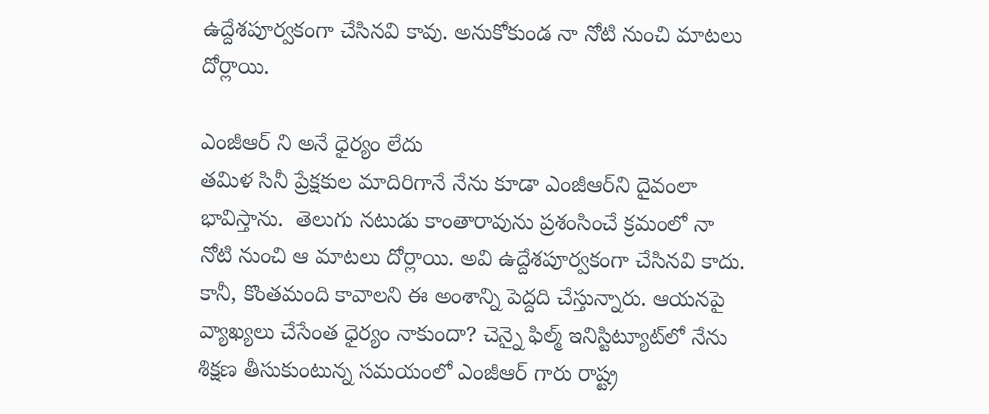ఉద్దేశపూర్వకంగా చేసినవి కావు. అనుకోకుండ నా నోటి నుంచి మాటలు దోర్లాయి.

ఎంజీఆర్ ని అనే ధైర్యం లేదు
తమిళ సినీ ప్రేక్షకుల మాదిరిగానే నేను కూడా ఎంజీఆర్‌ని దైవంలా భావిస్తాను.  తెలుగు నటుడు కాంతారావును ప్రశంసించే క్రమంలో నా నోటి నుంచి ఆ మాటలు దోర్లాయి. అవి ఉద్దేశపూర్వకంగా చేసినవి కాదు. కానీ, కొంతమంది కావాలని ఈ అంశాన్ని పెద్దది చేస్తున్నారు. ఆయనపై వ్యాఖ్యలు చేసేంత ధైర్యం నాకుందా? చెన్నై ఫిల్మ్‌ ఇనిస్టిట్యూట్‌లో నేను శిక్షణ తీసుకుంటున్న సమయంలో ఎంజీఆర్‌ గారు రాష్ట్ర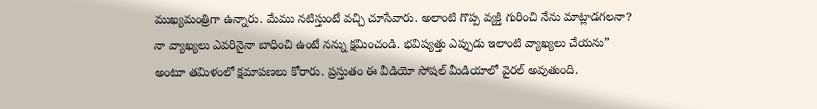ముఖ్యమంత్రిగా ఉన్నారు. మేము నటిస్తుంటే వచ్చి చూసేవారు. అలాంటి గొప్ప వ్యక్తి గురించి నేను మాట్లాడగలనా? నా వ్యాఖ్యలు ఎవరినైనా బాధించి ఉంటే నన్ను క్షమించండి. భవిష్యత్తు ఎప్పుడు ఇలాంటి వ్యాఖ్యలు చేయను” అంటూ తమిళంలో క్షమాపణలు కోరారు. ప్రస్తుతం ఈ వీడియో సోషల్‌ మీడియాలో వైరల్‌ అవుతుంది.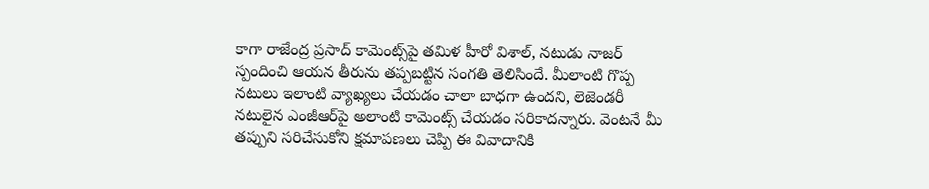కాగా రాజేంద్ర ప్రసాద్‌ కామెంట్స్‌పై తమిళ హీరో విశాల్‌, నటుడు నాజర్‌ స్పందించి ఆయన తీరును తప్పబట్టిన సంగతి తెలిసిందే. మీలాంటి గొప్ప నటులు ఇలాంటి వ్యాఖ్యలు చేయడం చాలా బాధగా ఉందని, లెజెండరీ నటులైన ఎంజీఆర్‌పై అలాంటి కామెంట్స్‌ చేయడం సరికాదన్నారు. వెంటనే మీ తప్పుని సరిచేసుకోని క్షమాపణలు చెప్పి ఈ వివాదానికి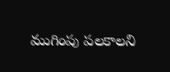ముగింపు పలకాలని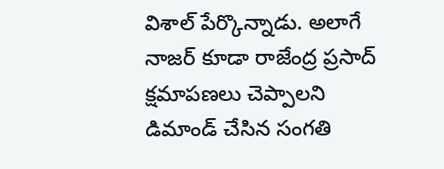విశాల్‌ పేర్కొన్నాడు. అలాగే నాజర్‌ కూడా రాజేంద్ర ప్రసాద్‌ క్షమాపణలు చెప్పాలని డిమాండ్‌ చేసిన సంగతి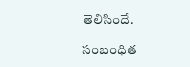తెలిసిందే.

సంబంధిత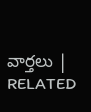వార్తలు | RELATED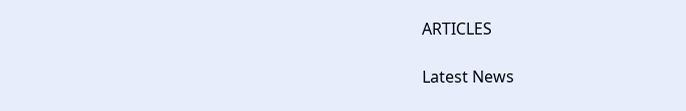ARTICLES

Latest News